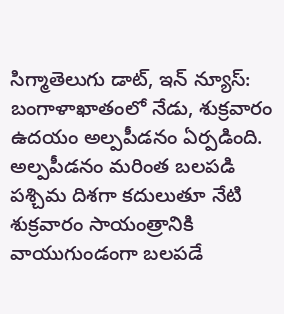సిగ్మాతెలుగు డాట్, ఇన్ న్యూస్: బంగాళాఖాతంలో నేడు, శుక్రవారం ఉదయం అల్పపీడనం ఏర్పడింది. అల్పపీడనం మరింత బలపడి పశ్చిమ దిశగా కదులుతూ నేటి శుక్రవారం సాయంత్రానికి వాయుగుండంగా బలపడే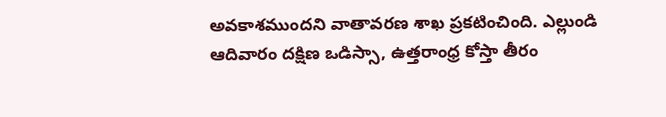అవకాశముందని వాతావరణ శాఖ ప్రకటించింది. ఎల్లుండి ఆదివారం దక్షిణ ఒడిస్సా, ఉత్తరాంధ్ర కోస్తా తీరం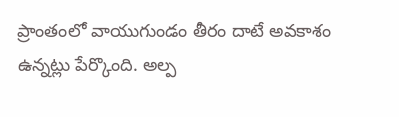ప్రాంతంలో వాయుగుండం తీరం దాటే అవకాశం ఉన్నట్లు పేర్కొంది. అల్ప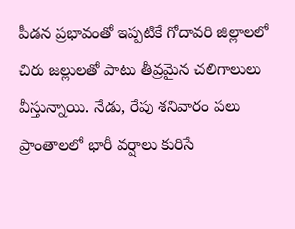పీడన ప్రభావంతో ఇప్పటికే గోదావరి జిల్లాలలో చిరు జల్లులతో పాటు తీవ్రమైన చలిగాలులు వీస్తున్నాయి. నేడు, రేపు శనివారం పలు ప్రాంతాలలో భారీ వర్షాలు కురిసే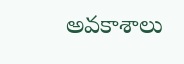అవకాశాలు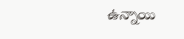ఉన్నాయి